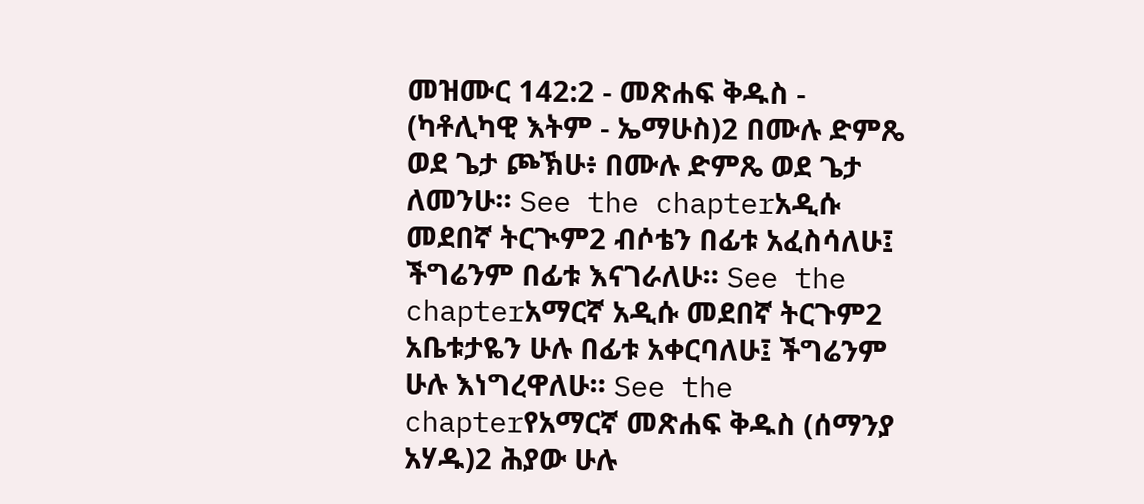መዝሙር 142:2 - መጽሐፍ ቅዱስ - (ካቶሊካዊ እትም - ኤማሁስ)2 በሙሉ ድምጼ ወደ ጌታ ጮኽሁ፥ በሙሉ ድምጼ ወደ ጌታ ለመንሁ። See the chapterአዲሱ መደበኛ ትርጒም2 ብሶቴን በፊቱ አፈስሳለሁ፤ ችግሬንም በፊቱ እናገራለሁ። See the chapterአማርኛ አዲሱ መደበኛ ትርጉም2 አቤቱታዬን ሁሉ በፊቱ አቀርባለሁ፤ ችግሬንም ሁሉ እነግረዋለሁ። See the chapterየአማርኛ መጽሐፍ ቅዱስ (ሰማንያ አሃዱ)2 ሕያው ሁሉ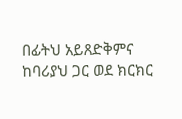በፊትህ አይጸድቅምና ከባሪያህ ጋር ወደ ክርክር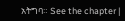አትግባ። See the chapter |